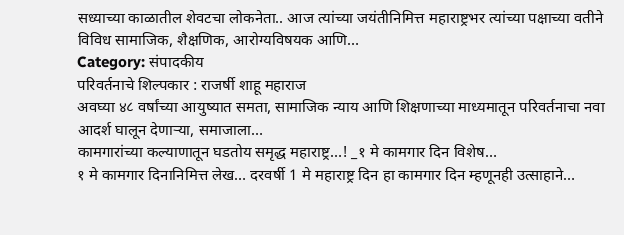सध्याच्या काळातील शेवटचा लोकनेता.. आज त्यांच्या जयंतीनिमित्त महाराष्ट्रभर त्यांच्या पक्षाच्या वतीने विविध सामाजिक, शैक्षणिक, आरोग्यविषयक आणि…
Category: संपादकीय
परिवर्तनाचे शिल्पकार : राजर्षी शाहू महाराज
अवघ्या ४८ वर्षांच्या आयुष्यात समता, सामाजिक न्याय आणि शिक्षणाच्या माध्यमातून परिवर्तनाचा नवा आदर्श घालून देणाऱ्या, समाजाला…
कामगारांच्या कल्याणातून घडतोय समृद्ध महाराष्ट्र…! _१ मे कामगार दिन विशेष…
१ मे कामगार दिनानिमित्त लेख… दरवर्षी 1 मे महाराष्ट्र दिन हा कामगार दिन म्हणूनही उत्साहाने…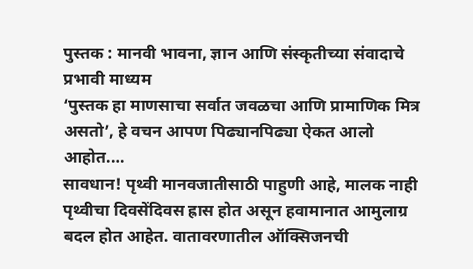पुस्तक : मानवी भावना, ज्ञान आणि संस्कृतीच्या संवादाचे प्रभावी माध्यम
‘पुस्तक हा माणसाचा सर्वात जवळचा आणि प्रामाणिक मित्र असतो’, हे वचन आपण पिढ्यानपिढ्या ऐकत आलो आहोत.…
सावधान! पृथ्वी मानवजातीसाठी पाहुणी आहे, मालक नाही
पृथ्वीचा दिवसेंदिवस ह्रास होत असून हवामानात आमुलाग्र बदल होत आहेत. वातावरणातील ऑक्सिजनची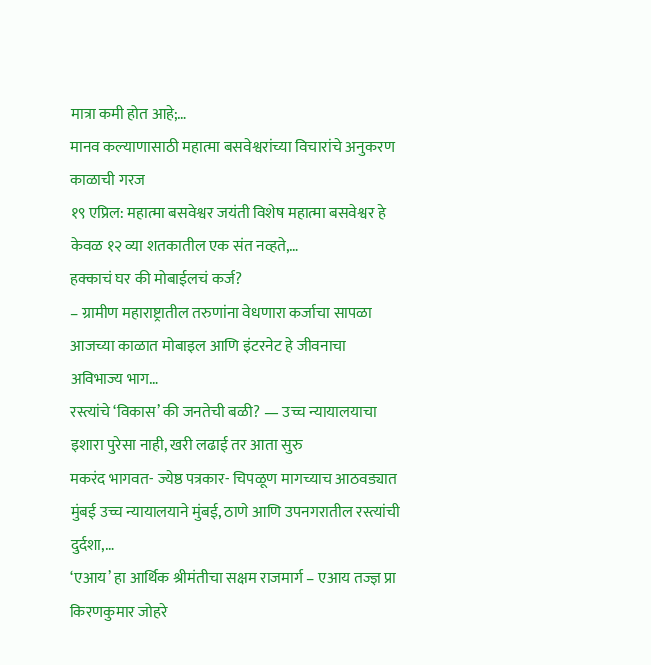मात्रा कमी होत आहे;…
मानव कल्याणासाठी महात्मा बसवेश्वरांच्या विचारांचे अनुकरण काळाची गरज
१९ एप्रिल: महात्मा बसवेश्वर जयंती विशेष महात्मा बसवेश्वर हे केवळ १२ व्या शतकातील एक संत नव्हते,…
हक्काचं घर की मोबाईलचं कर्ज?
– ग्रामीण महाराष्ट्रातील तरुणांना वेधणारा कर्जाचा सापळा आजच्या काळात मोबाइल आणि इंटरनेट हे जीवनाचा अविभाज्य भाग…
रस्त्यांचे ‘विकास’ की जनतेची बळी? — उच्च न्यायालयाचा इशारा पुरेसा नाही, खरी लढाई तर आता सुरु
मकरंद भागवत- ज्येष्ठ पत्रकार- चिपळूण मागच्याच आठवड्यात मुंबई उच्च न्यायालयाने मुंबई, ठाणे आणि उपनगरातील रस्त्यांची दुर्दशा,…
‘एआय’ हा आर्थिक श्रीमंतीचा सक्षम राजमार्ग – एआय तज्ज्ञ प्रा किरणकुमार जोहरे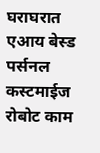घराघरात एआय बेस्ड पर्सनल कस्टमाईज रोबोट काम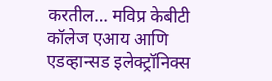करतील… मविप्र केबीटी कॉलेज एआय आणि एडव्हान्सड इलेक्ट्रॉनिक्स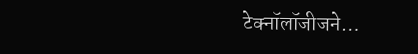टेक्नॉलॉजीजने…